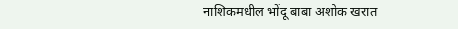नाशिकमधील भोंदू बाबा अशोक खरात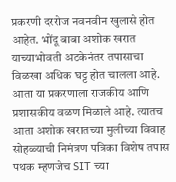प्रकरणी दररोज नवनवीन खुलासे होत आहेत. भोंदू बाबा अशोक खरात याच्याभोवती अटकेनंतर तपासाचा विळखा अधिक घट्ट होत चालला आहे. आता या प्रकरणाला राजकीय आणि प्रशासकीय वळण मिळाले आहे. त्यातच आता अशोक खरातच्या मुलीच्या विवाह सोहळ्याची निमंत्रण पत्रिका विशेष तपास पथक म्हणजेच SIT च्या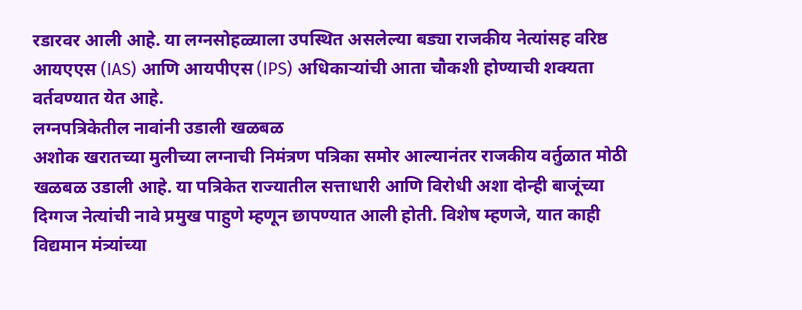रडारवर आली आहे. या लग्नसोहळ्याला उपस्थित असलेल्या बड्या राजकीय नेत्यांसह वरिष्ठ आयएएस (IAS) आणि आयपीएस (IPS) अधिकाऱ्यांची आता चौकशी होण्याची शक्यता वर्तवण्यात येत आहे.
लग्नपत्रिकेतील नावांनी उडाली खळबळ
अशोक खरातच्या मुलीच्या लग्नाची निमंत्रण पत्रिका समोर आल्यानंतर राजकीय वर्तुळात मोठी खळबळ उडाली आहे. या पत्रिकेत राज्यातील सत्ताधारी आणि विरोधी अशा दोन्ही बाजूंच्या दिग्गज नेत्यांची नावे प्रमुख पाहुणे म्हणून छापण्यात आली होती. विशेष म्हणजे, यात काही विद्यमान मंत्र्यांच्या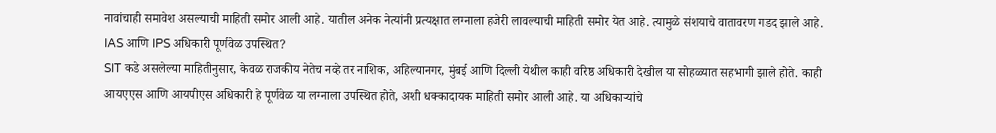नावांचाही समावेश असल्याची माहिती समोर आली आहे. यातील अनेक नेत्यांनी प्रत्यक्षात लग्नाला हजेरी लावल्याची माहिती समोर येत आहे. त्यामुळे संशयाचे वातावरण गडद झाले आहे.
IAS आणि IPS अधिकारी पूर्णवेळ उपस्थित?
SIT कडे असलेल्या माहितीनुसार, केवळ राजकीय नेतेच नव्हे तर नाशिक, अहिल्यानगर, मुंबई आणि दिल्ली येथील काही वरिष्ठ अधिकारी देखील या सोहळ्यात सहभागी झाले होते. काही आयएएस आणि आयपीएस अधिकारी हे पूर्णवेळ या लग्नाला उपस्थित होते, अशी धक्कादायक माहिती समोर आली आहे. या अधिकाऱ्यांचे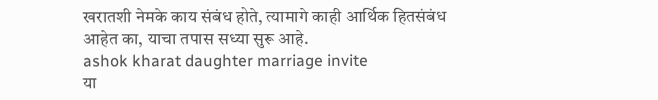खरातशी नेमके काय संबंध होते, त्यामागे काही आर्थिक हितसंबंध आहेत का, याचा तपास सध्या सुरू आहे.
ashok kharat daughter marriage invite
या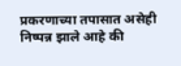प्रकरणाच्या तपासात असेही निष्पन्न झाले आहे की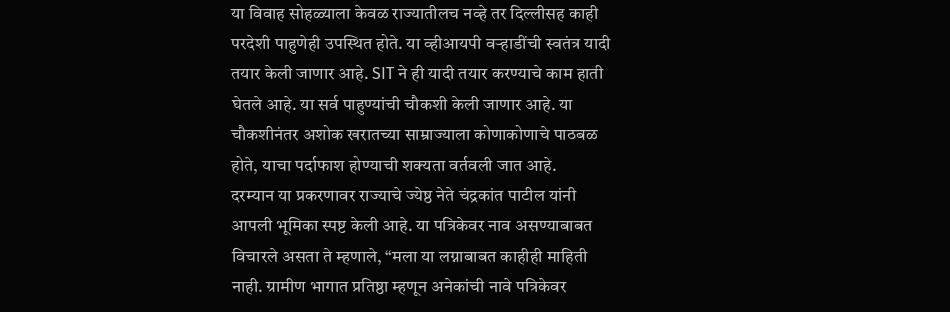या विवाह सोहळ्याला केवळ राज्यातीलच नव्हे तर दिल्लीसह काही परदेशी पाहुणेही उपस्थित होते. या व्हीआयपी वऱ्हाडींची स्वतंत्र यादी तयार केली जाणार आहे. SIT ने ही यादी तयार करण्याचे काम हाती घेतले आहे. या सर्व पाहुण्यांची चौकशी केली जाणार आहे. या चौकशीनंतर अशोक खरातच्या साम्राज्याला कोणाकोणाचे पाठबळ होते, याचा पर्दाफाश होण्याची शक्यता वर्तवली जात आहे.
दरम्यान या प्रकरणावर राज्याचे ज्येष्ठ नेते चंद्रकांत पाटील यांनी आपली भूमिका स्पष्ट केली आहे. या पत्रिकेवर नाव असण्याबाबत विचारले असता ते म्हणाले, “मला या लग्नाबाबत काहीही माहिती नाही. ग्रामीण भागात प्रतिष्ठा म्हणून अनेकांची नावे पत्रिकेवर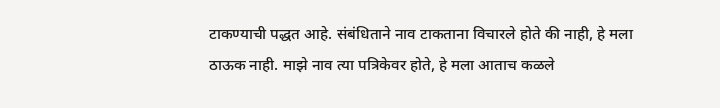टाकण्याची पद्धत आहे. संबंधिताने नाव टाकताना विचारले होते की नाही, हे मला ठाऊक नाही. माझे नाव त्या पत्रिकेवर होते, हे मला आताच कळले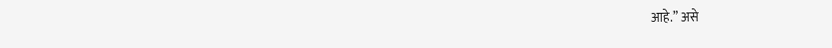आहे.” असे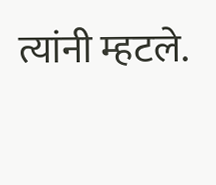त्यांनी म्हटले.